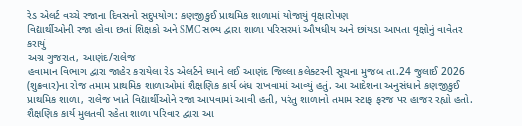રેડ એલર્ટ વચ્ચે રજાના દિવસનો સદુપયોગ: કણજીકુઈ પ્રાથમિક શાળામાં યોજાયું વૃક્ષારોપણ
વિદ્યાર્થીઓની રજા હોવા છતાં શિક્ષકો અને SMC સભ્ય દ્વારા શાળા પરિસરમાં ઔષધીય અને છાંયડા આપતા વૃક્ષોનું વાવેતર કરાયું
અગ્ર ગુજરાત, આણંદ/રાલેજ
હવામાન વિભાગ દ્વારા જાહેર કરાયેલા રેડ એલર્ટને ધ્યાને લઈ આણંદ જિલ્લા કલેક્ટરની સૂચના મુજબ તા.24 જુલાઈ 2026 (શુક્રવાર)ના રોજ તમામ પ્રાથમિક શાળાઓમાં શૈક્ષણિક કાર્ય બંધ રાખવામાં આવ્યું હતું. આ આદેશના અનુસંધાને કણજીકુઈ પ્રાથમિક શાળા, રાલેજ ખાતે વિદ્યાર્થીઓને રજા આપવામાં આવી હતી, પરંતુ શાળાનો તમામ સ્ટાફ ફરજ પર હાજર રહ્યો હતો. શૈક્ષણિક કાર્ય મુલતવી રહેતા શાળા પરિવાર દ્વારા આ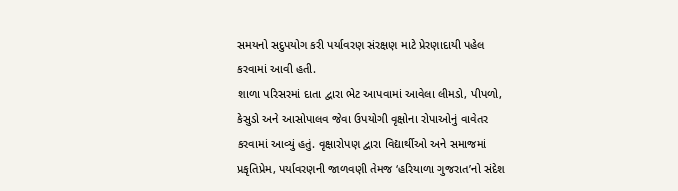સમયનો સદુપયોગ કરી પર્યાવરણ સંરક્ષણ માટે પ્રેરણાદાયી પહેલ કરવામાં આવી હતી.
શાળા પરિસરમાં દાતા દ્વારા ભેટ આપવામાં આવેલા લીમડો, પીપળો, કેસુડો અને આસોપાલવ જેવા ઉપયોગી વૃક્ષોના રોપાઓનું વાવેતર કરવામાં આવ્યું હતું. વૃક્ષારોપણ દ્વારા વિદ્યાર્થીઓ અને સમાજમાં પ્રકૃતિપ્રેમ, પર્યાવરણની જાળવણી તેમજ ‘હરિયાળા ગુજરાત’નો સંદેશ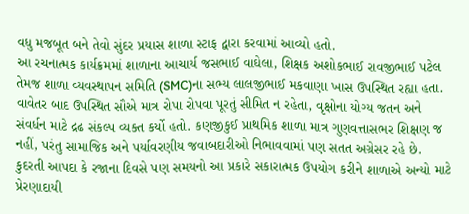વધુ મજબૂત બને તેવો સુંદર પ્રયાસ શાળા સ્ટાફ દ્વારા કરવામાં આવ્યો હતો.
આ રચનાત્મક કાર્યક્રમમાં શાળાના આચાર્ય જસભાઈ વાઘેલા, શિક્ષક અશોકભાઈ રાવજીભાઈ પટેલ તેમજ શાળા વ્યવસ્થાપન સમિતિ (SMC)ના સભ્ય લાલજીભાઈ મકવાણા ખાસ ઉપસ્થિત રહ્યા હતા. વાવેતર બાદ ઉપસ્થિત સૌએ માત્ર રોપા રોપવા પૂરતું સીમિત ન રહેતા, વૃક્ષોના યોગ્ય જતન અને સંવર્ધન માટે દ્રઢ સંકલ્પ વ્યક્ત કર્યો હતો. કણજીકુઈ પ્રાથમિક શાળા માત્ર ગુણવત્તાસભર શિક્ષણ જ નહીં, પરંતુ સામાજિક અને પર્યાવરણીય જવાબદારીઓ નિભાવવામાં પણ સતત અગ્રેસર રહે છે. કુદરતી આપદા કે રજાના દિવસે પણ સમયનો આ પ્રકારે સકારાત્મક ઉપયોગ કરીને શાળાએ અન્યો માટે પ્રેરણાદાયી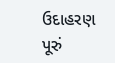ઉદાહરણ પૂરું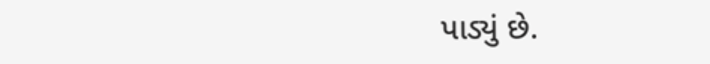પાડ્યું છે.